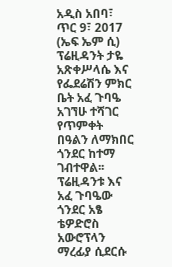አዲስ አበባ፣ ጥር 9፣ 2017 (ኤፍ ኤም ሲ) ፕሬዚዳንት ታዬ አጽቀሥላሴ እና የፌደሬሽን ምክር ቤት አፈ ጉባዔ አገኘሁ ተሻገር የጥምቀት በዓልን ለማክበር ጎንደር ከተማ ገብተዋል፡፡
ፕሬዚዳንቱ እና አፈ ጉባዔው ጎንደር አፄ ቴዎድሮስ አውሮፕላን ማረፊያ ሲደርሱ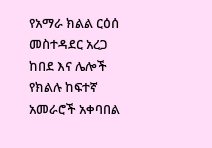የአማራ ክልል ርዕሰ መስተዳደር አረጋ ከበደ እና ሌሎች የክልሉ ከፍተኛ አመራሮች አቀባበል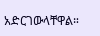አድርገውላቸዋል።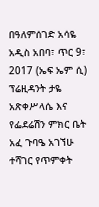በዓለምሰገድ አሳዬ
አዲስ አበባ፣ ጥር 9፣ 2017 (ኤፍ ኤም ሲ) ፕሬዚዳንት ታዬ አጽቀሥላሴ እና የፌደሬሽን ምክር ቤት አፈ ጉባዔ አገኘሁ ተሻገር የጥምቀት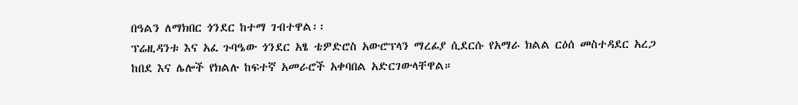በዓልን ለማክበር ጎንደር ከተማ ገብተዋል፡፡
ፕሬዚዳንቱ እና አፈ ጉባዔው ጎንደር አፄ ቴዎድሮስ አውሮፕላን ማረፊያ ሲደርሱ የአማራ ክልል ርዕሰ መስተዳደር አረጋ ከበደ እና ሌሎች የክልሉ ከፍተኛ አመራሮች አቀባበል አድርገውላቸዋል።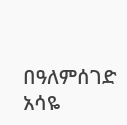በዓለምሰገድ አሳዬ